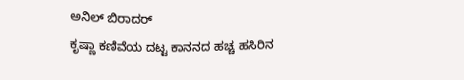ಅನಿಲ್ ಬಿರಾದರ್
ಕೃಷ್ಣಾ ಕಣಿವೆಯ ದಟ್ಟ ಕಾನನದ ಹಚ್ಚ ಹಸಿರಿನ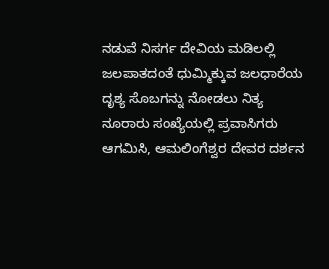ನಡುವೆ ನಿಸರ್ಗ ದೇವಿಯ ಮಡಿಲಲ್ಲಿ ಜಲಪಾತದಂತೆ ಧುಮ್ಮಿಕ್ಕುವ ಜಲಧಾರೆಯ ದೃಶ್ಯ ಸೊಬಗನ್ನು ನೋಡಲು ನಿತ್ಯ ನೂರಾರು ಸಂಖ್ಯೆಯಲ್ಲಿ ಪ್ರವಾಸಿಗರು ಆಗಮಿಸಿ, ಆಮಲಿಂಗೆಶ್ವರ ದೇವರ ದರ್ಶನ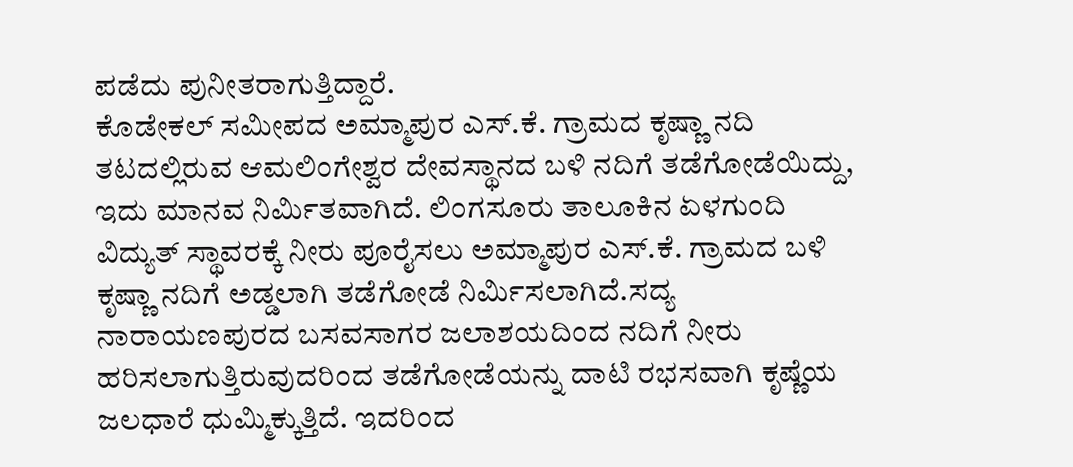ಪಡೆದು ಪುನೀತರಾಗುತ್ತಿದ್ದಾರೆ.
ಕೊಡೇಕಲ್ ಸಮೀಪದ ಅಮ್ಮಾಪುರ ಎಸ್.ಕೆ. ಗ್ರಾಮದ ಕೃಷ್ಣಾ ನದಿ ತಟದಲ್ಲಿರುವ ಆಮಲಿಂಗೇಶ್ವರ ದೇವಸ್ಥಾನದ ಬಳಿ ನದಿಗೆ ತಡೆಗೋಡೆಯಿದ್ದು, ಇದು ಮಾನವ ನಿರ್ಮಿತವಾಗಿದೆ. ಲಿಂಗಸೂರು ತಾಲೂಕಿನ ಏಳಗುಂದಿ ವಿದ್ಯುತ್ ಸ್ಥಾವರಕ್ಕೆ ನೀರು ಪೂರೈಸಲು ಅಮ್ಮಾಪುರ ಎಸ್.ಕೆ. ಗ್ರಾಮದ ಬಳಿ ಕೃಷ್ಣಾ ನದಿಗೆ ಅಡ್ಡಲಾಗಿ ತಡೆಗೋಡೆ ನಿರ್ಮಿಸಲಾಗಿದೆ.ಸದ್ಯ ನಾರಾಯಣಪುರದ ಬಸವಸಾಗರ ಜಲಾಶಯದಿಂದ ನದಿಗೆ ನೀರು ಹರಿಸಲಾಗುತ್ತಿರುವುದರಿಂದ ತಡೆಗೋಡೆಯನ್ನು ದಾಟಿ ರಭಸವಾಗಿ ಕೃಷ್ಣೆಯ ಜಲಧಾರೆ ಧುಮ್ಮಿಕ್ಕುತ್ತಿದೆ. ಇದರಿಂದ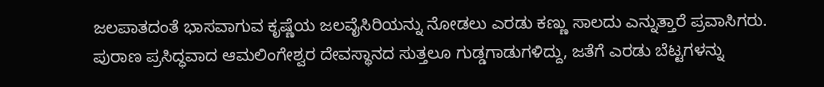ಜಲಪಾತದಂತೆ ಭಾಸವಾಗುವ ಕೃಷ್ಣೆಯ ಜಲವೈಸಿರಿಯನ್ನು ನೋಡಲು ಎರಡು ಕಣ್ಣು ಸಾಲದು ಎನ್ನುತ್ತಾರೆ ಪ್ರವಾಸಿಗರು.
ಪುರಾಣ ಪ್ರಸಿದ್ಧವಾದ ಆಮಲಿಂಗೇಶ್ವರ ದೇವಸ್ಥಾನದ ಸುತ್ತಲೂ ಗುಡ್ಡಗಾಡುಗಳಿದ್ದು, ಜತೆಗೆ ಎರಡು ಬೆಟ್ಟಗಳನ್ನು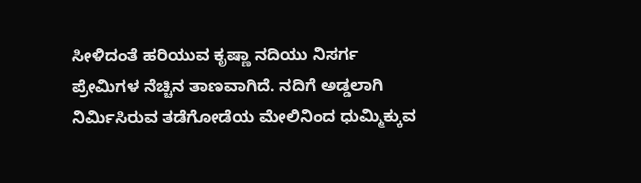ಸೀಳಿದಂತೆ ಹರಿಯುವ ಕೃಷ್ಣಾ ನದಿಯು ನಿಸರ್ಗ ಪ್ರೇಮಿಗಳ ನೆಚ್ಚಿನ ತಾಣವಾಗಿದೆ. ನದಿಗೆ ಅಡ್ಡಲಾಗಿ ನಿರ್ಮಿಸಿರುವ ತಡೆಗೋಡೆಯ ಮೇಲಿನಿಂದ ಧುಮ್ಮಿಕ್ಕುವ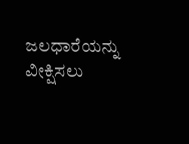ಜಲಧಾರೆಯನ್ನು ವೀಕ್ಷಿಸಲು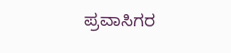ಪ್ರವಾಸಿಗರ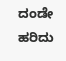ದಂಡೇ ಹರಿದು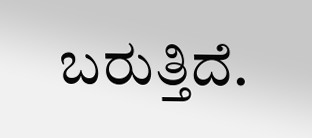ಬರುತ್ತಿದೆ.